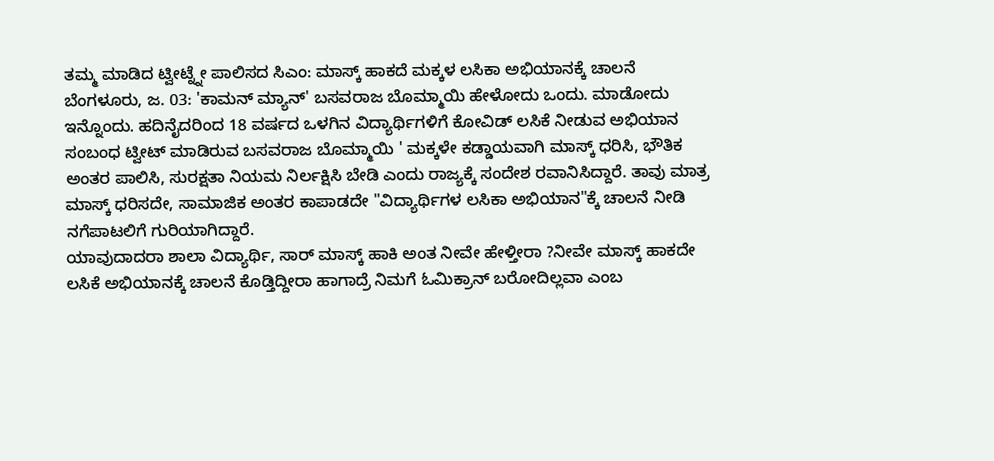ತಮ್ಮ ಮಾಡಿದ ಟ್ವೀಟ್ನ್ನೇ ಪಾಲಿಸದ ಸಿಎಂ: ಮಾಸ್ಕ್ ಹಾಕದೆ ಮಕ್ಕಳ ಲಸಿಕಾ ಅಭಿಯಾನಕ್ಕೆ ಚಾಲನೆ
ಬೆಂಗಳೂರು, ಜ. 03: 'ಕಾಮನ್ ಮ್ಯಾನ್' ಬಸವರಾಜ ಬೊಮ್ಮಾಯಿ ಹೇಳೋದು ಒಂದು. ಮಾಡೋದು ಇನ್ನೊಂದು. ಹದಿನೈದರಿಂದ 18 ವರ್ಷದ ಒಳಗಿನ ವಿದ್ಯಾರ್ಥಿಗಳಿಗೆ ಕೋವಿಡ್ ಲಸಿಕೆ ನೀಡುವ ಅಭಿಯಾನ ಸಂಬಂಧ ಟ್ವೀಟ್ ಮಾಡಿರುವ ಬಸವರಾಜ ಬೊಮ್ಮಾಯಿ ' ಮಕ್ಕಳೇ ಕಡ್ಡಾಯವಾಗಿ ಮಾಸ್ಕ್ ಧರಿಸಿ, ಭೌತಿಕ ಅಂತರ ಪಾಲಿಸಿ, ಸುರಕ್ಷತಾ ನಿಯಮ ನಿರ್ಲಕ್ಷಿಸಿ ಬೇಡಿ ಎಂದು ರಾಜ್ಯಕ್ಕೆ ಸಂದೇಶ ರವಾನಿಸಿದ್ದಾರೆ. ತಾವು ಮಾತ್ರ ಮಾಸ್ಕ್ ಧರಿಸದೇ, ಸಾಮಾಜಿಕ ಅಂತರ ಕಾಪಾಡದೇ "ವಿದ್ಯಾರ್ಥಿಗಳ ಲಸಿಕಾ ಅಭಿಯಾನ"ಕ್ಕೆ ಚಾಲನೆ ನೀಡಿ ನಗೆಪಾಟಲಿಗೆ ಗುರಿಯಾಗಿದ್ದಾರೆ.
ಯಾವುದಾದರಾ ಶಾಲಾ ವಿದ್ಯಾರ್ಥಿ, ಸಾರ್ ಮಾಸ್ಕ್ ಹಾಕಿ ಅಂತ ನೀವೇ ಹೇಳ್ತೀರಾ ?ನೀವೇ ಮಾಸ್ಕ್ ಹಾಕದೇ ಲಸಿಕೆ ಅಭಿಯಾನಕ್ಕೆ ಚಾಲನೆ ಕೊಡ್ತಿದ್ದೀರಾ ಹಾಗಾದ್ರೆ ನಿಮಗೆ ಓಮಿಕ್ರಾನ್ ಬರೋದಿಲ್ಲವಾ ಎಂಬ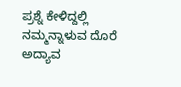ಪ್ರಶ್ನೆ ಕೇಳಿದ್ದಲ್ಲಿ ನಮ್ಮನ್ನಾಳುವ ದೊರೆ ಅದ್ಯಾವ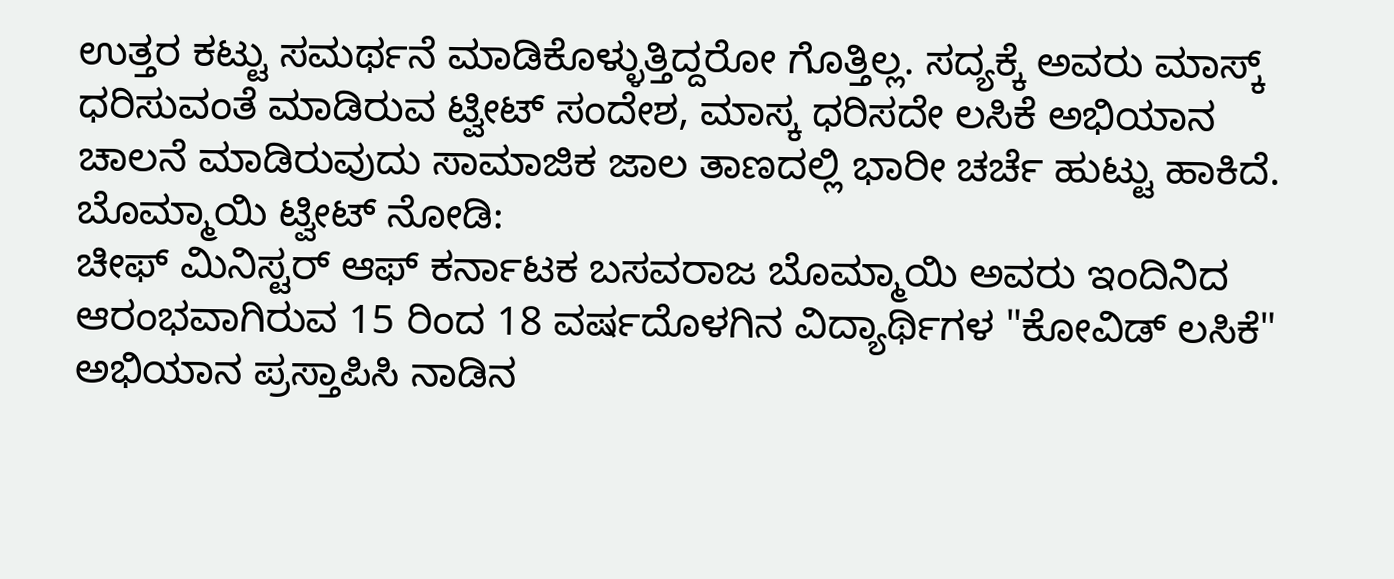ಉತ್ತರ ಕಟ್ಟು ಸಮರ್ಥನೆ ಮಾಡಿಕೊಳ್ಳುತ್ತಿದ್ದರೋ ಗೊತ್ತಿಲ್ಲ. ಸದ್ಯಕ್ಕೆ ಅವರು ಮಾಸ್ಕ್ ಧರಿಸುವಂತೆ ಮಾಡಿರುವ ಟ್ವೀಟ್ ಸಂದೇಶ, ಮಾಸ್ಕ ಧರಿಸದೇ ಲಸಿಕೆ ಅಭಿಯಾನ ಚಾಲನೆ ಮಾಡಿರುವುದು ಸಾಮಾಜಿಕ ಜಾಲ ತಾಣದಲ್ಲಿ ಭಾರೀ ಚರ್ಚೆ ಹುಟ್ಟು ಹಾಕಿದೆ.
ಬೊಮ್ಮಾಯಿ ಟ್ವೀಟ್ ನೋಡಿ:
ಚೀಫ್ ಮಿನಿಸ್ಟರ್ ಆಫ್ ಕರ್ನಾಟಕ ಬಸವರಾಜ ಬೊಮ್ಮಾಯಿ ಅವರು ಇಂದಿನಿದ ಆರಂಭವಾಗಿರುವ 15 ರಿಂದ 18 ವರ್ಷದೊಳಗಿನ ವಿದ್ಯಾರ್ಥಿಗಳ "ಕೋವಿಡ್ ಲಸಿಕೆ" ಅಭಿಯಾನ ಪ್ರಸ್ತಾಪಿಸಿ ನಾಡಿನ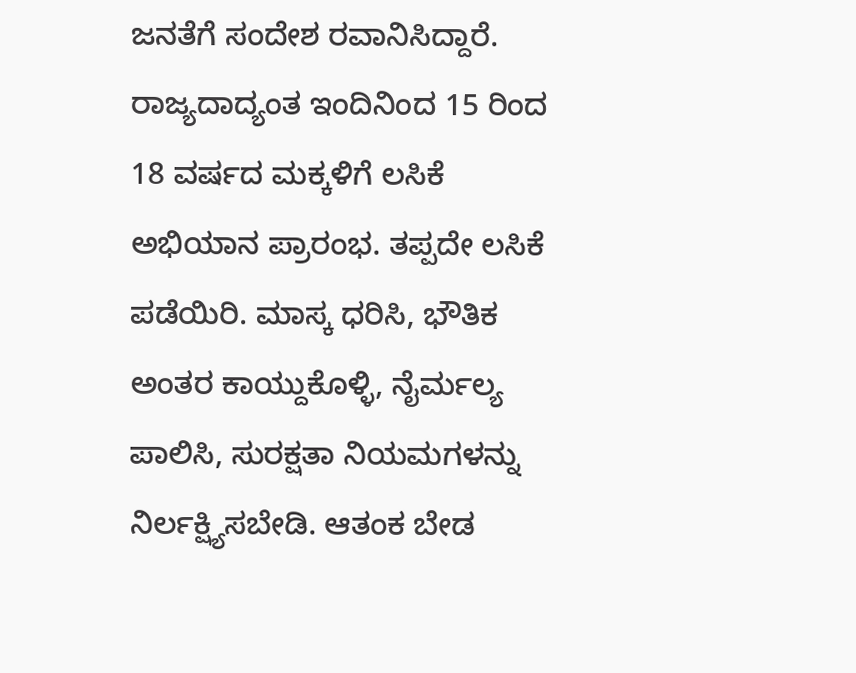ಜನತೆಗೆ ಸಂದೇಶ ರವಾನಿಸಿದ್ದಾರೆ. ರಾಜ್ಯದಾದ್ಯಂತ ಇಂದಿನಿಂದ 15 ರಿಂದ 18 ವರ್ಷದ ಮಕ್ಕಳಿಗೆ ಲಸಿಕೆ ಅಭಿಯಾನ ಪ್ರಾರಂಭ. ತಪ್ಪದೇ ಲಸಿಕೆ ಪಡೆಯಿರಿ. ಮಾಸ್ಕ ಧರಿಸಿ, ಭೌತಿಕ ಅಂತರ ಕಾಯ್ದುಕೊಳ್ಳಿ, ನೈರ್ಮಲ್ಯ ಪಾಲಿಸಿ, ಸುರಕ್ಷತಾ ನಿಯಮಗಳನ್ನು ನಿರ್ಲಕ್ಷ್ಯಿಸಬೇಡಿ. ಆತಂಕ ಬೇಡ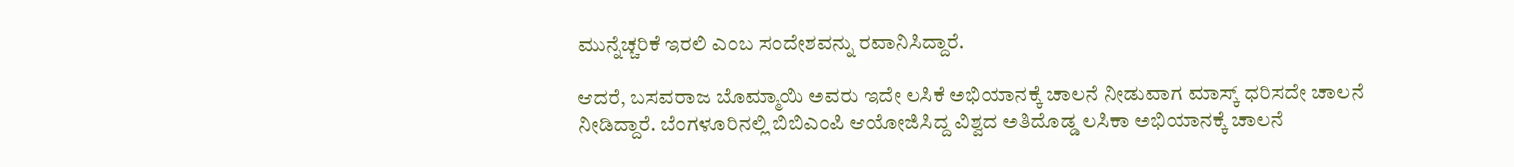ಮುನ್ನೆಚ್ಚರಿಕೆ ಇರಲಿ ಎಂಬ ಸಂದೇಶವನ್ನು ರವಾನಿಸಿದ್ದಾರೆ.

ಆದರೆ, ಬಸವರಾಜ ಬೊಮ್ಮಾಯಿ ಅವರು ಇದೇ ಲಸಿಕೆ ಅಭಿಯಾನಕ್ಕೆ ಚಾಲನೆ ನೀಡುವಾಗ ಮಾಸ್ಕ್ ಧರಿಸದೇ ಚಾಲನೆ ನೀಡಿದ್ದಾರೆ. ಬೆಂಗಳೂರಿನಲ್ಲಿ ಬಿಬಿಎಂಪಿ ಆಯೋಜಿಸಿದ್ದ ವಿಶ್ವದ ಅತಿದೊಡ್ಡ ಲಸಿಕಾ ಅಭಿಯಾನಕ್ಕೆ ಚಾಲನೆ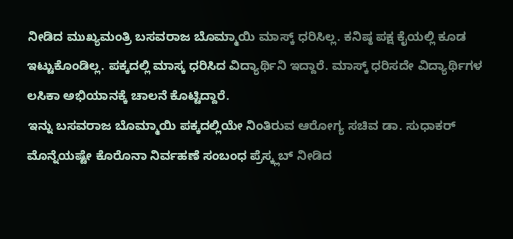ನೀಡಿದ ಮುಖ್ಯಮಂತ್ರಿ ಬಸವರಾಜ ಬೊಮ್ಮಾಯಿ ಮಾಸ್ಕ್ ಧರಿಸಿಲ್ಲ. ಕನಿಷ್ಠ ಪಕ್ಷ ಕೈಯಲ್ಲಿ ಕೂಡ ಇಟ್ಟುಕೊಂಡಿಲ್ಲ. ಪಕ್ಕದಲ್ಲಿ ಮಾಸ್ಕ ಧರಿಸಿದ ವಿದ್ಯಾರ್ಥಿನಿ ಇದ್ದಾರೆ. ಮಾಸ್ಕ್ ಧರಿಸದೇ ವಿದ್ಯಾರ್ಥಿಗಳ ಲಸಿಕಾ ಅಭಿಯಾನಕ್ಕೆ ಚಾಲನೆ ಕೊಟ್ಟಿದ್ದಾರೆ.
ಇನ್ನು ಬಸವರಾಜ ಬೊಮ್ಮಾಯಿ ಪಕ್ಕದಲ್ಲಿಯೇ ನಿಂತಿರುವ ಆರೋಗ್ಯ ಸಚಿವ ಡಾ. ಸುಧಾಕರ್ ಮೊನ್ನೆಯಷ್ಟೇ ಕೊರೊನಾ ನಿರ್ವಹಣೆ ಸಂಬಂಧ ಪ್ರೆಸ್ಕ್ಲಬ್ ನೀಡಿದ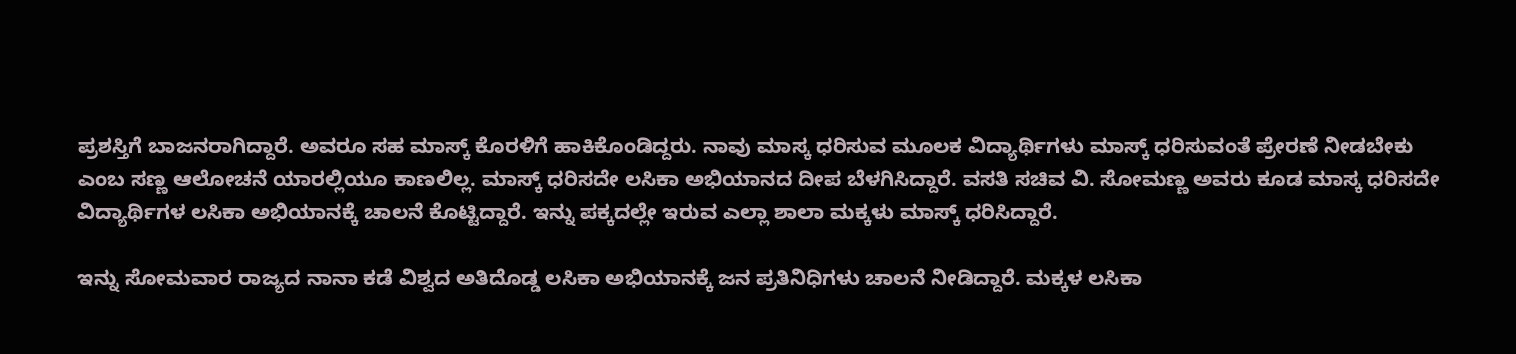ಪ್ರಶಸ್ತಿಗೆ ಬಾಜನರಾಗಿದ್ದಾರೆ. ಅವರೂ ಸಹ ಮಾಸ್ಕ್ ಕೊರಳಿಗೆ ಹಾಕಿಕೊಂಡಿದ್ದರು. ನಾವು ಮಾಸ್ಕ ಧರಿಸುವ ಮೂಲಕ ವಿದ್ಯಾರ್ಥಿಗಳು ಮಾಸ್ಕ್ ಧರಿಸುವಂತೆ ಪ್ರೇರಣೆ ನೀಡಬೇಕು ಎಂಬ ಸಣ್ಣ ಆಲೋಚನೆ ಯಾರಲ್ಲಿಯೂ ಕಾಣಲಿಲ್ಲ. ಮಾಸ್ಕ್ ಧರಿಸದೇ ಲಸಿಕಾ ಅಭಿಯಾನದ ದೀಪ ಬೆಳಗಿಸಿದ್ದಾರೆ. ವಸತಿ ಸಚಿವ ವಿ. ಸೋಮಣ್ಣ ಅವರು ಕೂಡ ಮಾಸ್ಕ ಧರಿಸದೇ ವಿದ್ಯಾರ್ಥಿಗಳ ಲಸಿಕಾ ಅಭಿಯಾನಕ್ಕೆ ಚಾಲನೆ ಕೊಟ್ಟಿದ್ದಾರೆ. ಇನ್ನು ಪಕ್ಕದಲ್ಲೇ ಇರುವ ಎಲ್ಲಾ ಶಾಲಾ ಮಕ್ಕಳು ಮಾಸ್ಕ್ ಧರಿಸಿದ್ದಾರೆ.

ಇನ್ನು ಸೋಮವಾರ ರಾಜ್ಯದ ನಾನಾ ಕಡೆ ವಿಶ್ವದ ಅತಿದೊಡ್ಡ ಲಸಿಕಾ ಅಭಿಯಾನಕ್ಕೆ ಜನ ಪ್ರತಿನಿಧಿಗಳು ಚಾಲನೆ ನೀಡಿದ್ದಾರೆ. ಮಕ್ಕಳ ಲಸಿಕಾ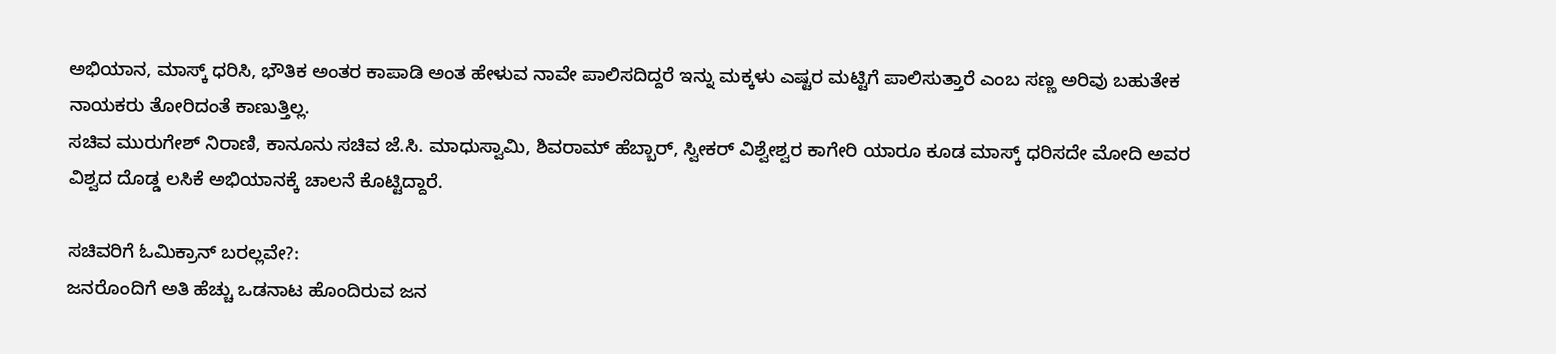ಅಭಿಯಾನ, ಮಾಸ್ಕ್ ಧರಿಸಿ, ಭೌತಿಕ ಅಂತರ ಕಾಪಾಡಿ ಅಂತ ಹೇಳುವ ನಾವೇ ಪಾಲಿಸದಿದ್ದರೆ ಇನ್ನು ಮಕ್ಕಳು ಎಷ್ಟರ ಮಟ್ಟಿಗೆ ಪಾಲಿಸುತ್ತಾರೆ ಎಂಬ ಸಣ್ಣ ಅರಿವು ಬಹುತೇಕ ನಾಯಕರು ತೋರಿದಂತೆ ಕಾಣುತ್ತಿಲ್ಲ.
ಸಚಿವ ಮುರುಗೇಶ್ ನಿರಾಣಿ, ಕಾನೂನು ಸಚಿವ ಜೆ.ಸಿ. ಮಾಧುಸ್ವಾಮಿ, ಶಿವರಾಮ್ ಹೆಬ್ಬಾರ್, ಸ್ವೀಕರ್ ವಿಶ್ವೇಶ್ವರ ಕಾಗೇರಿ ಯಾರೂ ಕೂಡ ಮಾಸ್ಕ್ ಧರಿಸದೇ ಮೋದಿ ಅವರ ವಿಶ್ವದ ದೊಡ್ಡ ಲಸಿಕೆ ಅಭಿಯಾನಕ್ಕೆ ಚಾಲನೆ ಕೊಟ್ಟಿದ್ದಾರೆ.

ಸಚಿವರಿಗೆ ಓಮಿಕ್ರಾನ್ ಬರಲ್ಲವೇ?:
ಜನರೊಂದಿಗೆ ಅತಿ ಹೆಚ್ಚು ಒಡನಾಟ ಹೊಂದಿರುವ ಜನ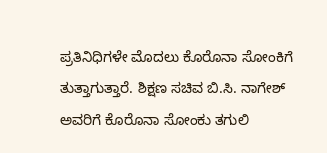ಪ್ರತಿನಿಧಿಗಳೇ ಮೊದಲು ಕೊರೊನಾ ಸೋಂಕಿಗೆ ತುತ್ತಾಗುತ್ತಾರೆ. ಶಿಕ್ಷಣ ಸಚಿವ ಬಿ.ಸಿ. ನಾಗೇಶ್ ಅವರಿಗೆ ಕೊರೊನಾ ಸೋಂಕು ತಗುಲಿ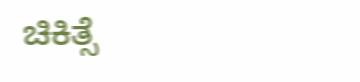ಚಿಕಿತ್ಸೆ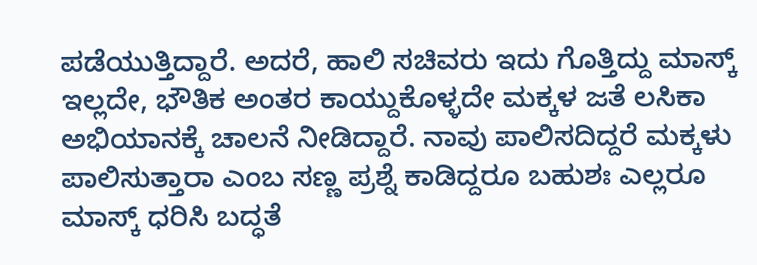ಪಡೆಯುತ್ತಿದ್ದಾರೆ. ಅದರೆ, ಹಾಲಿ ಸಚಿವರು ಇದು ಗೊತ್ತಿದ್ದು ಮಾಸ್ಕ್ ಇಲ್ಲದೇ, ಭೌತಿಕ ಅಂತರ ಕಾಯ್ದುಕೊಳ್ಳದೇ ಮಕ್ಕಳ ಜತೆ ಲಸಿಕಾ ಅಭಿಯಾನಕ್ಕೆ ಚಾಲನೆ ನೀಡಿದ್ದಾರೆ. ನಾವು ಪಾಲಿಸದಿದ್ದರೆ ಮಕ್ಕಳು ಪಾಲಿಸುತ್ತಾರಾ ಎಂಬ ಸಣ್ಣ ಪ್ರಶ್ನೆ ಕಾಡಿದ್ದರೂ ಬಹುಶಃ ಎಲ್ಲರೂ ಮಾಸ್ಕ್ ಧರಿಸಿ ಬದ್ಧತೆ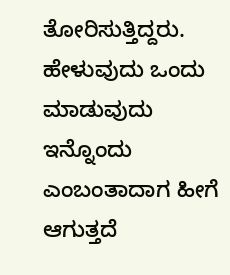ತೋರಿಸುತ್ತಿದ್ದರು. ಹೇಳುವುದು ಒಂದು ಮಾಡುವುದು ಇನ್ನೊಂದು ಎಂಬಂತಾದಾಗ ಹೀಗೆ ಆಗುತ್ತದೆ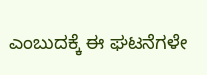ಎಂಬುದಕ್ಕೆ ಈ ಘಟನೆಗಳೇ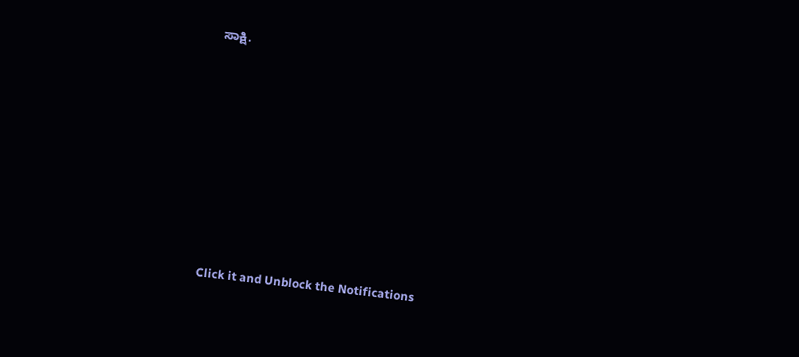ಸಾಕ್ಷಿ.












Click it and Unblock the Notifications